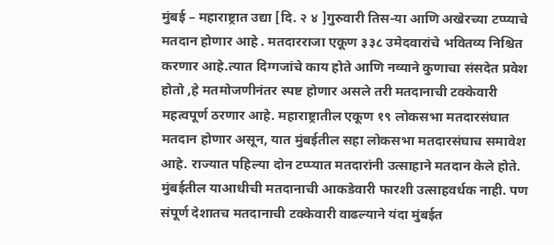मुंबई – महाराष्ट्रात उद्या [दि. २ ४ ]गुरुवारी तिस-या आणि अखेरच्या टप्प्याचे मतदान होणार आहे . मतदारराजा एकूण ३३८ उमेदवारांचे भवितव्य निश्चित करणार आहे.त्यात दिग्गजांचे काय होते आणि नव्याने कुणाचा संसदेत प्रवेश होतो ,हे मतमोजणीनंतर स्पष्ट होणार असले तरी मतदानाची टक्केवारी महत्वपूर्ण ठरणार आहे. महाराष्ट्रातील एकूण १९ लोकसभा मतदारसंघात मतदान होणार असून, यात मुंबईतील सहा लोकसभा मतदारसंघाच समावेश आहे. राज्यात पहिल्या दोन टप्प्यात मतदारांनी उत्साहाने मतदान केले होते. मुंबईतील याआधीची मतदानाची आकडेवारी फारशी उत्साहवर्धक नाही. पण संपूर्ण देशातच मतदानाची टक्केवारी वाढल्याने यंदा मुंबईत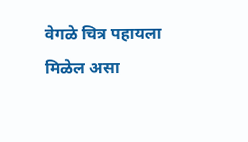वेगळे चित्र पहायला मिळेल असा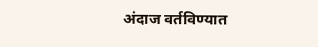अंदाज वर्तविण्यात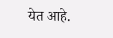येत आहे.